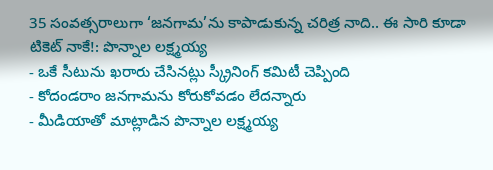35 సంవత్సరాలుగా ‘జనగామ’ను కాపాడుకున్న చరిత్ర నాది.. ఈ సారి కూడా టికెట్ నాకే!: పొన్నాల లక్ష్మయ్య
- ఒకే సీటును ఖరారు చేసినట్లు స్క్రీనింగ్ కమిటీ చెప్పింది
- కోదండరాం జనగామను కోరుకోవడం లేదన్నారు
- మీడియాతో మాట్లాడిన పొన్నాల లక్ష్మయ్య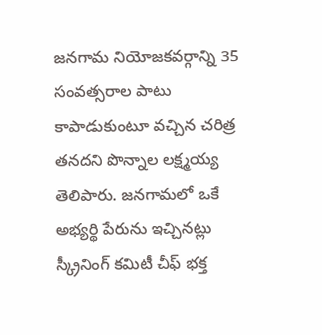జనగామ నియోజకవర్గాన్ని 35 సంవత్సరాల పాటు కాపాడుకుంటూ వచ్చిన చరిత్ర తనదని పొన్నాల లక్ష్మయ్య తెలిపారు. జనగామలో ఒకే అభ్యర్థి పేరును ఇచ్చినట్లు స్క్రీనింగ్ కమిటీ చీఫ్ భక్త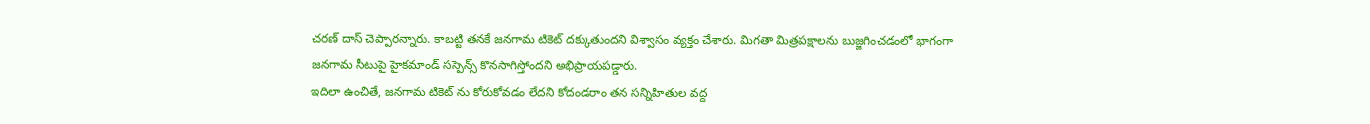చరణ్ దాస్ చెప్పారన్నారు. కాబట్టి తనకే జనగామ టికెట్ దక్కుతుందని విశ్వాసం వ్యక్తం చేశారు. మిగతా మిత్రపక్షాలను బుజ్జగించడంలో భాగంగా జనగామ సీటుపై హైకమాండ్ సస్పెన్స్ కొనసాగిస్తోందని అభిప్రాయపడ్డారు.
ఇదిలా ఉంచితే, జనగామ టికెట్ ను కోరుకోవడం లేదని కోదండరాం తన సన్నిహితుల వద్ద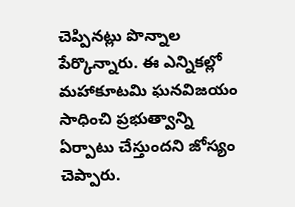చెప్పినట్లు పొన్నాల పేర్కొన్నారు. ఈ ఎన్నికల్లో మహాకూటమి ఘనవిజయం సాధించి ప్రభుత్వాన్ని ఏర్పాటు చేస్తుందని జోస్యం చెప్పారు.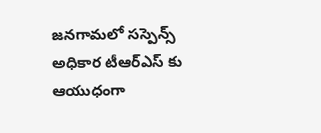జనగామలో సస్పెన్స్ అధికార టీఆర్ఎస్ కు ఆయుధంగా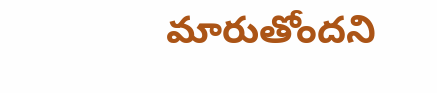మారుతోందని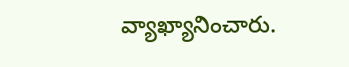వ్యాఖ్యానించారు.